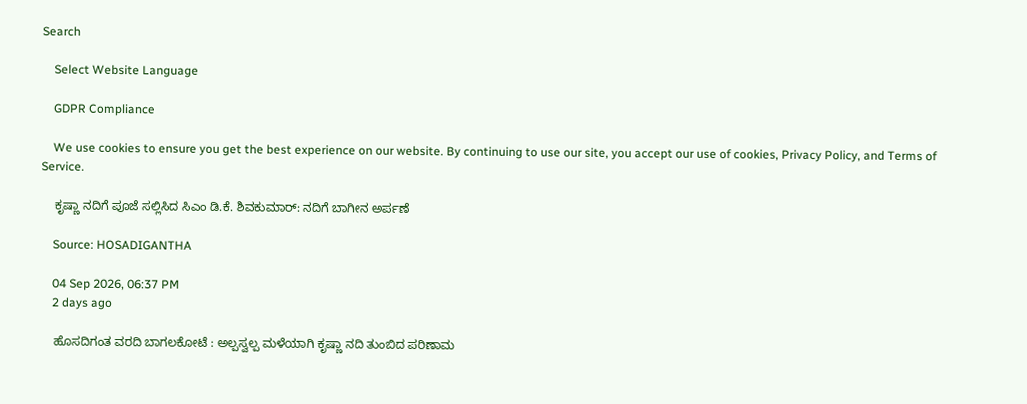Search

    Select Website Language

    GDPR Compliance

    We use cookies to ensure you get the best experience on our website. By continuing to use our site, you accept our use of cookies, Privacy Policy, and Terms of Service.

    ಕೃಷ್ಣಾ ನದಿಗೆ ಪೂಜೆ ಸಲ್ಲಿಸಿದ ಸಿಎಂ ಡಿ.ಕೆ. ಶಿವಕುಮಾರ್‌: ನದಿಗೆ ಬಾಗೀನ ಅರ್ಪಣೆ

    Source: HOSADIGANTHA

    04 Sep 2026, 06:37 PM
    2 days ago

    ಹೊಸದಿಗಂತ ವರದಿ ಬಾಗಲಕೋಟೆ : ಅಲ್ಪಸ್ವಲ್ಪ ಮಳೆಯಾಗಿ ಕೃಷ್ಣಾ ನದಿ ತುಂಬಿದ ಪರಿಣಾಮ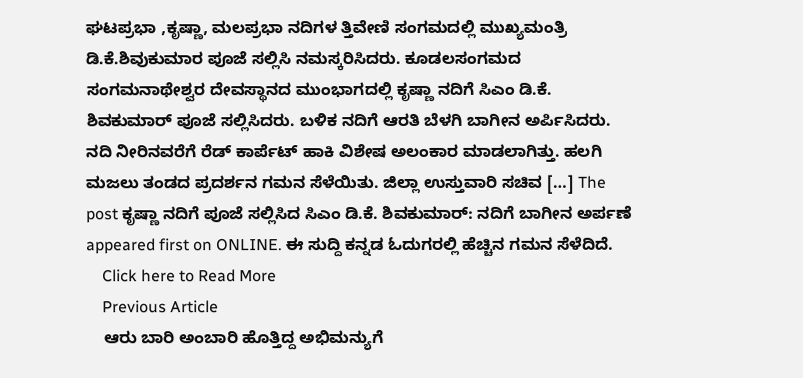ಘಟಪ್ರಭಾ ,ಕೃಷ್ಣಾ, ಮಲಪ್ರಭಾ ನದಿಗಳ ತ್ತಿವೇಣಿ ಸಂಗಮದಲ್ಲಿ ಮುಖ್ಯಮಂತ್ರಿ ಡಿ.ಕೆ.ಶಿವುಕುಮಾರ ಪೂಜೆ ಸಲ್ಲಿಸಿ ನಮಸ್ಕರಿಸಿದರು. ಕೂಡಲಸಂಗಮದ ಸಂಗಮನಾಥೇಶ್ವರ ದೇವಸ್ಥಾನದ ಮುಂಭಾಗದಲ್ಲಿ ಕೃಷ್ಣಾ ನದಿಗೆ ಸಿಎಂ ಡಿ.ಕೆ. ಶಿವಕುಮಾರ್ ಪೂಜೆ ಸಲ್ಲಿಸಿದರು. ಬಳಿಕ ನದಿಗೆ ಆರತಿ ಬೆಳಗಿ ಬಾಗೀನ ಅರ್ಪಿಸಿದರು. ನದಿ ನೀರಿನವರೆಗೆ ರೆಡ್ ಕಾರ್ಪೆಟ್ ಹಾಕಿ ವಿಶೇಷ ಅಲಂಕಾರ ಮಾಡಲಾಗಿತ್ತು. ಹಲಗಿ ಮಜಲು ತಂಡದ ಪ್ರದರ್ಶನ ಗಮನ ಸೆಳೆಯಿತು. ಜಿಲ್ಲಾ ಉಸ್ತುವಾರಿ ಸಚಿವ […] The post ಕೃಷ್ಣಾ ನದಿಗೆ ಪೂಜೆ ಸಲ್ಲಿಸಿದ ಸಿಎಂ ಡಿ.ಕೆ. ಶಿವಕುಮಾರ್‌: ನದಿಗೆ ಬಾಗೀನ ಅರ್ಪಣೆ appeared first on ONLINE. ಈ ಸುದ್ದಿ ಕನ್ನಡ ಓದುಗರಲ್ಲಿ ಹೆಚ್ಚಿನ ಗಮನ ಸೆಳೆದಿದೆ.
    Click here to Read More
    Previous Article
    ಆರು ಬಾರಿ ಅಂಬಾರಿ ಹೊತ್ತಿದ್ದ ಅಭಿಮನ್ಯುಗೆ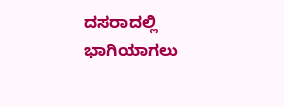ದಸರಾದಲ್ಲಿ ಭಾಗಿಯಾಗಲು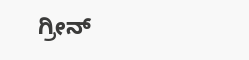ಗ್ರೀನ್‌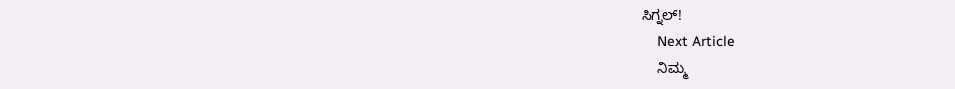ಸಿಗ್ನಲ್‌!
    Next Article
    ನಿಮ್ಮ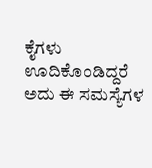ಕೈಗಳು ಊದಿಕೊಂಡಿದ್ದರೆ ಅದು ಈ ಸಮಸ್ಯೆಗಳ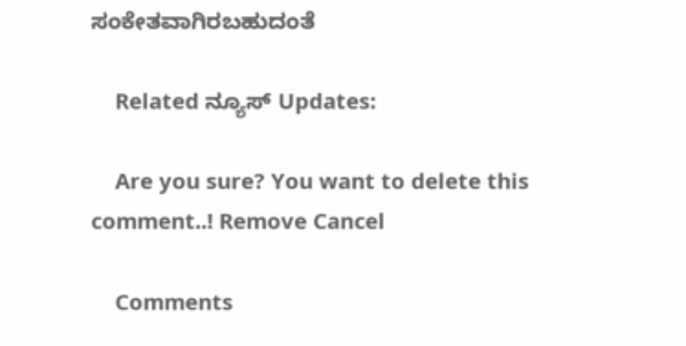ಸಂಕೇತವಾಗಿರಬಹುದಂತೆ

    Related ನ್ಯೂಸ್ Updates:

    Are you sure? You want to delete this comment..! Remove Cancel

    Comments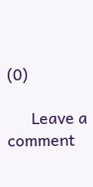(0)

      Leave a comment